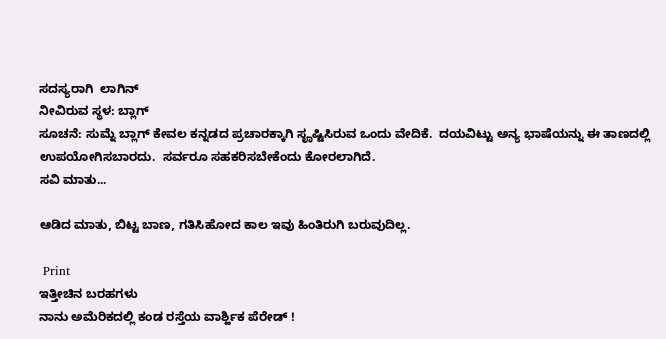ಸದಸ್ಯರಾಗಿ  ಲಾಗಿನ್
ನೀವಿರುವ ಸ್ಥಳ: ಬ್ಲಾಗ್
ಸೂಚನೆ: ಸುಮ್ನೆ ಬ್ಲಾಗ್ ಕೇವಲ ಕನ್ನಡದ ಪ್ರಚಾರಕ್ಕಾಗಿ ಸೄಷ್ಟಿಸಿರುವ ಒಂದು ವೇದಿಕೆ.  ದಯವಿಟ್ಟು ಅನ್ಯ ಭಾಷೆಯನ್ನು ಈ ತಾಣದಲ್ಲಿ ಉಪಯೋಗಿಸಬಾರದು.  ಸರ್ವರೂ ಸಹಕರಿಸಬೇಕೆಂದು ಕೋರಲಾಗಿದೆ.
ಸವಿ ಮಾತು...

ಆಡಿದ ಮಾತು, ಬಿಟ್ಟ ಬಾಣ, ಗತಿಸಿಹೋದ ಕಾಲ ಇವು ಹಿಂತಿರುಗಿ ಬರುವುದಿಲ್ಲ.

 Print
ಇತ್ತೀಚಿನ ಬರಹಗಳು
ನಾನು ಅಮೆರಿಕದಲ್ಲಿ ಕಂಡ ರಸ್ತೆಯ ವಾರ್ಶ್ಹಿಕ‌ ಪೆರೇಡ್ !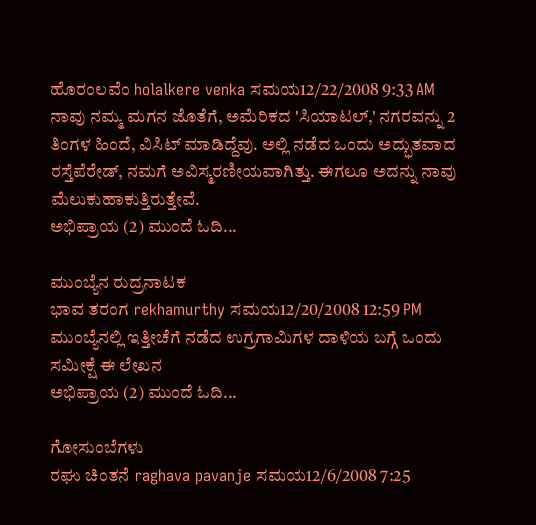ಹೊರಂಲವೆಂ holalkere venka ಸಮಯ12/22/2008 9:33 AM
ನಾವು ನಮ್ಮ ಮಗನ ಜೊತೆಗೆ, ಅಮೆರಿಕದ 'ಸಿಯಾಟಲ್,' ನಗರವನ್ನು 2 ತಿಂಗಳ ಹಿಂದೆ, ವಿಸಿಟ್ ಮಾಡಿದ್ದೆವು. ಅಲ್ಲಿ ನಡೆದ ಒಂದು ಅದ್ಭುತವಾದ ರಸ್ತೆಪೆರೇಡ್, ನಮಗೆ ಅವಿಸ್ಮರಣೀಯವಾಗಿತ್ತು. ಈಗಲೂ ಅದನ್ನು ನಾವು ಮೆಲುಕುಹಾಕುತ್ತಿರುತ್ತೇವೆ.
ಅಭಿಪ್ರಾಯ (2) ಮುಂದೆ ಓದಿ...

ಮುಂಬ್ಯೆನ ರುದ್ರನಾಟಕ‌
ಭಾವ ತರಂಗ‌ rekhamurthy ಸಮಯ12/20/2008 12:59 PM
ಮುಂಬ್ಯೆನಲ್ಲಿ ಇತ್ತೀಚೆಗೆ ನಡೆದ ಉಗ್ರಗಾಮಿಗಳ ದಾಳಿಯ ಬಗ್ಗೆ ಒಂದು ಸಮೀಕ್ಷೆ ಈ ಲೇಖನ‌
ಅಭಿಪ್ರಾಯ (2) ಮುಂದೆ ಓದಿ...

ಗೋಸುಂಬೆಗಳು
ರಘು ಚಿಂತನೆ raghava pavanje ಸಮಯ12/6/2008 7:25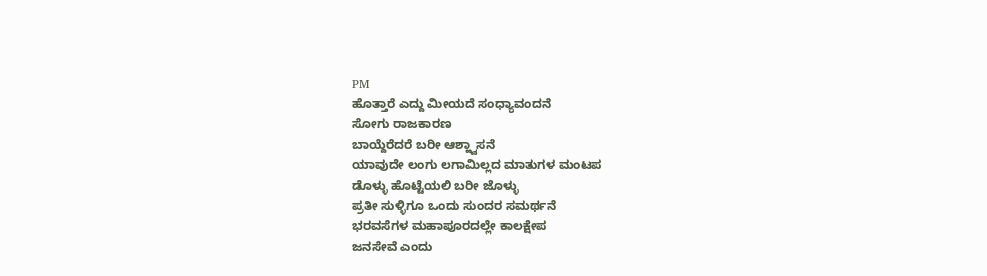PM
ಹೊತ್ತಾರೆ ಎದ್ದು ಮೀಯದೆ ಸಂಧ್ಯಾವಂದನೆ
ಸೋಗು ರಾಜಕಾರಣ
ಬಾಯ್ದೆರೆದರೆ ಬರೀ ಆಶ್ಹ್ವಾಸನೆ
ಯಾವುದೇ ಲಂಗು ಲಗಾಮಿಲ್ಲದ ಮಾತುಗಳ ಮಂಟಪ‌
ಡೊಳ್ಳು ಹೊಟ್ಟೆಯ‌ಲಿ ಬ‌ರೀ ಜೊಳ್ಳು
ಪ್ರತೀ ಸುಳ್ಳಿಗೂ ಒಂದು ಸುಂದ‌ರ‌ ಸ‌ಮ‌ರ್ಥ‌ನೆ
ಭ‌ರ‌ವ‌ಸೆಗ‌ಳ‌ ಮ‌ಹಾಪೂರ‌ದ‌ಲ್ಲೇ ಕಾಲ‌ಕ್ಷೇಪ‌
ಜ‌ನ‌ಸೇವೆ ಎಂದು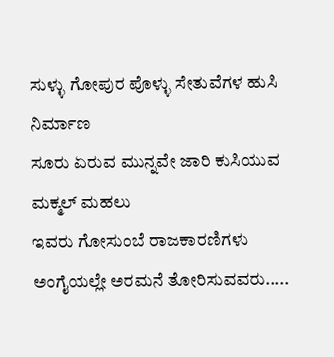ಸುಳ್ಳು ಗೋಪುರ‌ ಪೊಳ್ಳು ಸೇತುವೆಗ‌ಳ‌ ಹುಸಿ ನಿರ್ಮಾಣ‌
ಸೂರು ಏರುವ‌ ಮುನ್ನವೇ ಜಾರಿ ಕುಸಿಯುವ‌ ಮಕ್ಮಲ್ ಮ‌ಹಲು
ಇವರು ಗೋಸುಂಬೆ ರಾಜಕಾರ‌ಣಿಗ‌ಳು
ಅಂಗೈಯ‌ಲ್ಲೇ ಅರ‌ಮ‌ನೆ ತೋರಿಸುವವ‌ರು.....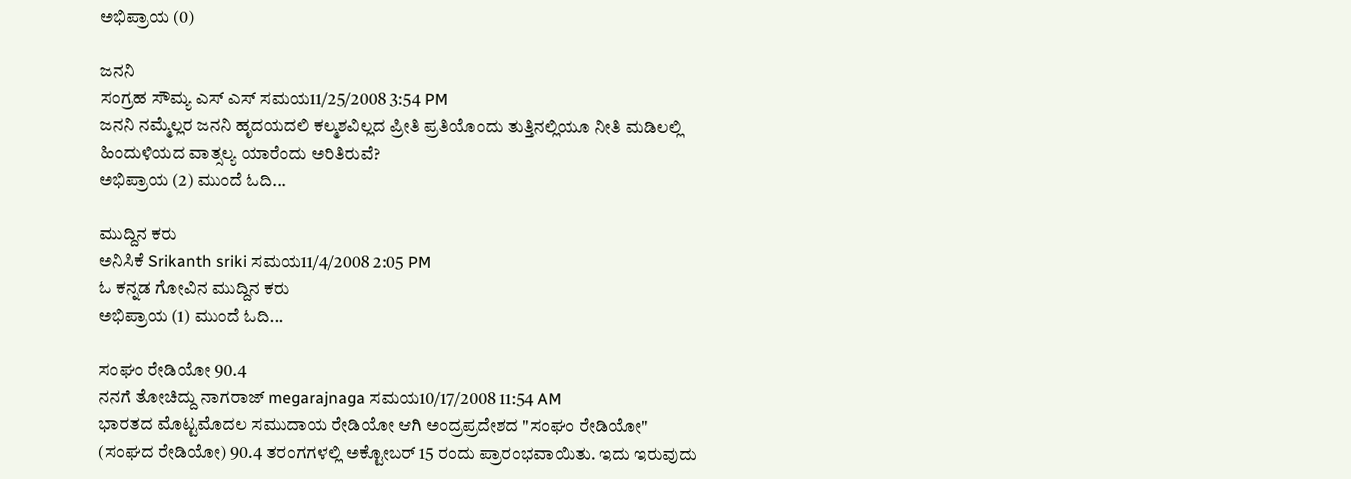ಅಭಿಪ್ರಾಯ (0)

ಜನನಿ
ಸಂಗ್ರಹ‌ ಸೌಮ್ಯ ಎಸ್ ಎಸ್ ಸಮಯ11/25/2008 3:54 PM
ಜನನಿ ನಮ್ಮೆಲ್ಲರ ಜನನಿ ಹೃದಯದಲಿ ಕಲ್ಮಶವಿಲ್ಲದ ಪ್ರೀತಿ ಪ್ರತಿಯೊಂದು ತುತ್ತಿನಲ್ಲಿಯೂ ನೀತಿ ಮಡಿಲಲ್ಲಿ ಹಿಂದುಳಿಯದ ವಾತ್ಸಲ್ಯ ಯಾರೆಂದು ಅರಿತಿರುವೆ?
ಅಭಿಪ್ರಾಯ (2) ಮುಂದೆ ಓದಿ...

ಮುದ್ದಿನ ಕರು
ಅನಿಸಿಕೆ Srikanth sriki ಸಮಯ11/4/2008 2:05 PM
ಓ ಕನ್ನಡ ಗೋವಿನ ಮುದ್ದಿನ ಕರು
ಅಭಿಪ್ರಾಯ (1) ಮುಂದೆ ಓದಿ...

ಸಂಘಂ ರೇಡಿಯೋ 90.4
ನನಗೆ ತೋಚಿದ್ದು ನಾಗರಾಜ್ megarajnaga ಸಮಯ10/17/2008 11:54 AM
ಭಾರತದ ಮೊಟ್ಟಮೊದಲ ಸಮುದಾಯ ರೇಡಿಯೋ ಆಗಿ ಅಂದ್ರಪ್ರದೇಶದ "ಸಂಘಂ ರೇಡಿಯೋ" (ಸಂಘದ ರೇಡಿಯೋ) 90.4 ತರಂಗಗಳಲ್ಲಿ ಅಕ್ಟೋಬರ್ 15 ರಂದು ಪ್ರಾರಂಭವಾಯಿತು. ಇದು ಇರುವುದು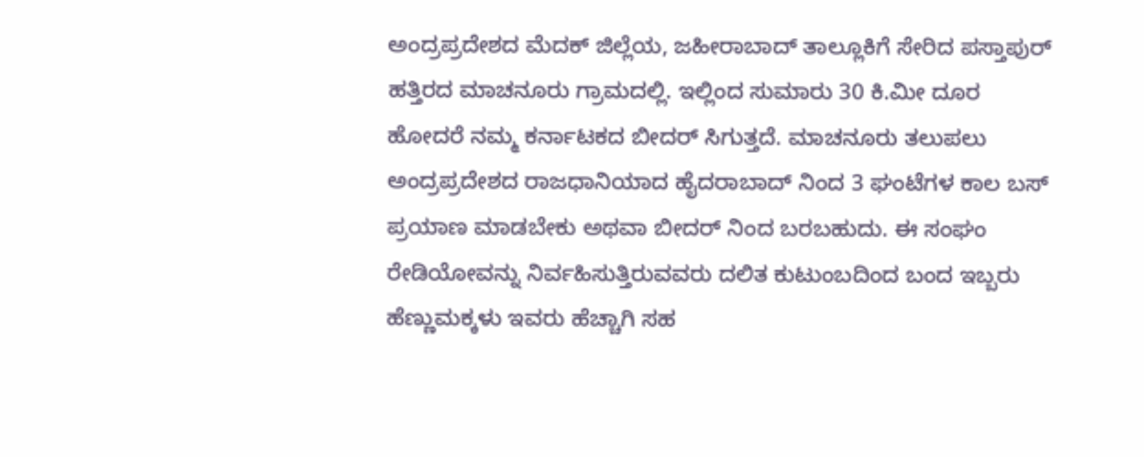ಅಂದ್ರಪ್ರದೇಶದ ಮೆದಕ್ ಜಿಲ್ಲೆಯ, ಜಹೀರಾಬಾದ್ ತಾಲ್ಲೂಕಿಗೆ ಸೇರಿದ ಪಸ್ತಾಪುರ್ ಹತ್ತಿರದ ಮಾಚನೂರು ಗ್ರಾಮದಲ್ಲಿ. ಇಲ್ಲಿಂದ ಸುಮಾರು 30 ಕಿ.ಮೀ ದೂರ ಹೋದರೆ ನಮ್ಮ ಕರ್ನಾಟಕದ ಬೀದರ್ ಸಿಗುತ್ತದೆ. ಮಾಚನೂರು ತಲುಪಲು ಅಂದ್ರಪ್ರದೇಶದ ರಾಜಧಾನಿಯಾದ ಹೈದರಾಬಾದ್ ನಿಂದ 3 ಘಂಟೆಗಳ ಕಾಲ ಬಸ್ ಪ್ರಯಾಣ ಮಾಡಬೇಕು ಅಥವಾ ಬೀದರ್ ನಿಂದ ಬರಬಹುದು. ಈ ಸಂಘಂ ರೇಡಿಯೋವನ್ನು ನಿರ್ವಹಿಸುತ್ತಿರುವವರು ದಲಿತ ಕುಟುಂಬದಿಂದ ಬಂದ ಇಬ್ಬರು ಹೆಣ್ಣುಮಕ್ಕಳು ಇವರು ಹೆಚ್ಚಾಗಿ ಸಹ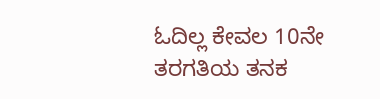ಓದಿಲ್ಲ ಕೇವಲ 10ನೇ ತರಗತಿಯ ತನಕ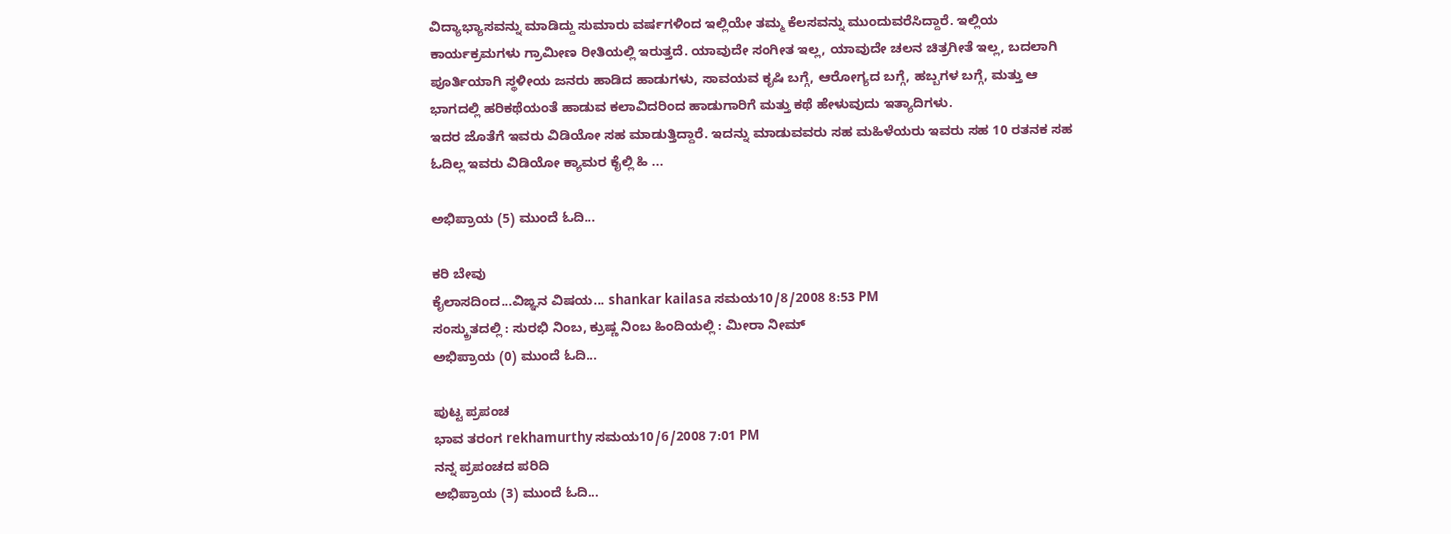ವಿದ್ಯಾಭ್ಯಾಸವನ್ನು ಮಾಡಿದ್ದು ಸುಮಾರು ವರ್ಷಗಳಿಂದ ಇಲ್ಲಿಯೇ ತಮ್ಮ ಕೆಲಸವನ್ನು ಮುಂದುವರೆಸಿದ್ದಾರೆ. ಇಲ್ಲಿಯ ಕಾರ್ಯಕ್ರಮಗಳು ಗ್ರಾಮೀಣ ರೀತಿಯಲ್ಲಿ ಇರುತ್ತದೆ. ಯಾವುದೇ ಸಂಗೀತ ಇಲ್ಲ, ಯಾವುದೇ ಚಲನ ಚಿತ್ರಗೀತೆ ಇಲ್ಲ, ಬದಲಾಗಿ ಪೂರ್ತಿಯಾಗಿ ಸ್ಥಳೀಯ ಜನರು ಹಾಡಿದ ಹಾಡುಗಳು, ಸಾವಯವ ಕೃಷಿ ಬಗ್ಗೆ, ಆರೋಗ್ಯದ ಬಗ್ಗೆ, ಹಬ್ಬಗಳ ಬಗ್ಗೆ, ಮತ್ತು ಆ ಭಾಗದಲ್ಲಿ ಹರಿಕಥೆಯಂತೆ ಹಾಡುವ ಕಲಾವಿದರಿಂದ ಹಾಡುಗಾರಿಗೆ ಮತ್ತು ಕಥೆ ಹೇಳುವುದು ಇತ್ಯಾದಿಗಳು.
ಇದರ ಜೊತೆಗೆ ಇವರು ವಿಡಿಯೋ ಸಹ ಮಾಡುತ್ತಿದ್ದಾರೆ. ಇದನ್ನು ಮಾಡುವವರು ಸಹ ಮಹಿಳೆಯರು ಇವರು ಸಹ 10 ರತನಕ ಸಹ ಓದಿಲ್ಲ ಇವರು ವಿಡಿಯೋ ಕ್ಯಾಮರ ಕೈಲ್ಲಿ ಹಿ ...

ಅಭಿಪ್ರಾಯ (5) ಮುಂದೆ ಓದಿ...

ಕರಿ ಬೇವು
ಕೈಲಾಸದಿಂದ...ವಿಙ್ಞನ ವಿಷಯ... shankar kailasa ಸಮಯ10/8/2008 8:53 PM
ಸ‌ಂಸ್ಕ್ರುತದಲ್ಲಿ : ಸುರಭಿ ನಿಂಬ, ಕ್ರುಷ್ಣ ನಿಂಬ‌ ಹಿಂದಿಯಲ್ಲಿ : ಮೀರಾ ನೀಮ್
ಅಭಿಪ್ರಾಯ (0) ಮುಂದೆ ಓದಿ...

ಪುಟ್ಟ ಪ್ರಪಂಚ‌
ಭಾವ ತರಂಗ‌ rekhamurthy ಸಮಯ10/6/2008 7:01 PM
ನನ್ನ ಪ್ರಪಂಚದ ಪರಿದಿ
ಅಭಿಪ್ರಾಯ (3) ಮುಂದೆ ಓದಿ...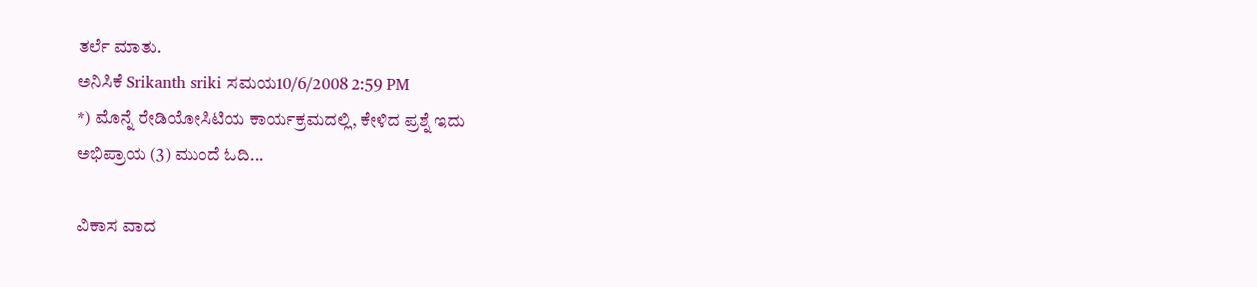ತರ್ಲೆ ಮಾತು.
ಅನಿಸಿಕೆ Srikanth sriki ಸಮಯ10/6/2008 2:59 PM
*) ಮೊನ್ನೆ ರೇಡಿಯೋಸಿಟಿಯ ಕಾರ್ಯಕ್ರಮದಲ್ಲಿ, ಕೇಳಿದ ಪ್ರಶ್ನೆ ಇದು
ಅಭಿಪ್ರಾಯ (3) ಮುಂದೆ ಓದಿ...

ವಿಕಾಸ ವಾದ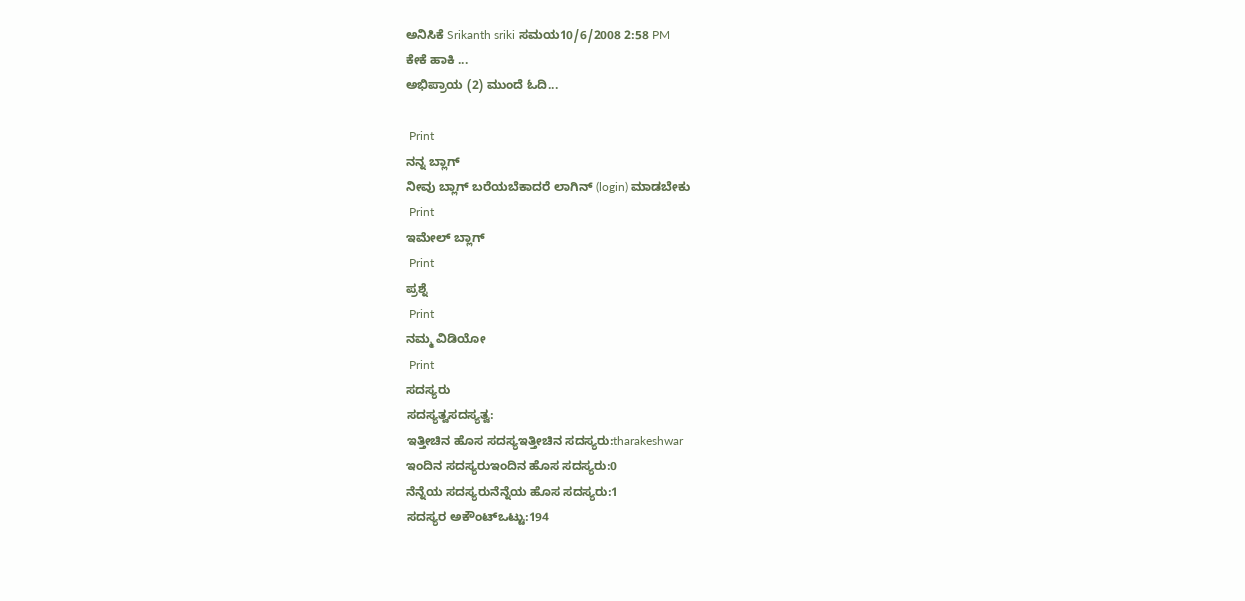ಅನಿಸಿಕೆ Srikanth sriki ಸಮಯ10/6/2008 2:58 PM
ಕೇಕೆ ಹಾಕಿ ...
ಅಭಿಪ್ರಾಯ (2) ಮುಂದೆ ಓದಿ...

 Print
ನನ್ನ ಬ್ಲಾಗ್
ನೀವು ಬ್ಲಾಗ್ ಬರೆಯಬೆಕಾದರೆ ಲಾಗಿನ್ (login) ಮಾಡಬೇಕು
 Print
ಇಮೇಲ್ ಬ್ಲಾಗ್
 Print
ಪ್ರಶ್ನೆ
 Print
ನಮ್ಮ ವಿಡಿಯೋ
 Print
ಸದಸ್ಯರು
ಸದಸ್ಯತ್ವಸದಸ್ಯತ್ವ:
ಇತ್ತೀಚಿನ ಹೊಸ ಸದಸ್ಯಇತ್ತೀಚಿನ ಸದಸ್ಯರು:tharakeshwar
ಇಂದಿನ ಸದಸ್ಯರುಇಂದಿನ ಹೊಸ ಸದಸ್ಯರು:0
ನೆನ್ನೆಯ ಸದಸ್ಯರುನೆನ್ನೆಯ ಹೊಸ ಸದಸ್ಯರು:1
ಸದಸ್ಯರ ಅಕೌಂಟ್ಒಟ್ಟು:194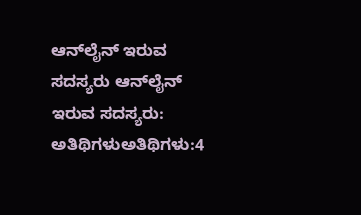ಆನ್‌ಲೈನ್ ಇರುವ ಸದಸ್ಯರು ಆನ್‌ಲೈನ್ ಇರುವ ಸದಸ್ಯರು:
ಅತಿಥಿಗಳುಅತಿಥಿಗಳು:4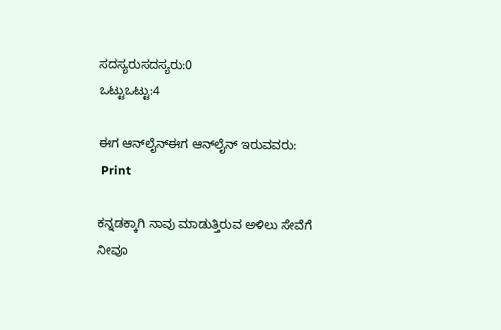ಸದಸ್ಯರುಸದಸ್ಯರು:0
ಒಟ್ಟುಒಟ್ಟು:4

ಈಗ ಆನ್‌ಲೈನ್ಈಗ ಆನ್‌ಲೈನ್ ಇರುವವರು:
 Print

ಕನ್ನಡಕ್ಕಾಗಿ ನಾವು ಮಾಡುತ್ತಿರುವ ಅಳಿಲು ಸೇವೆಗೆ ನೀವೂ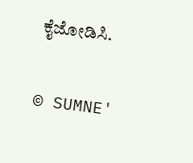ಕೈಜೋಡಿಸಿ.

© SUMNE'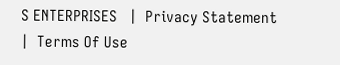S ENTERPRISES   |  Privacy Statement  |  Terms Of Use